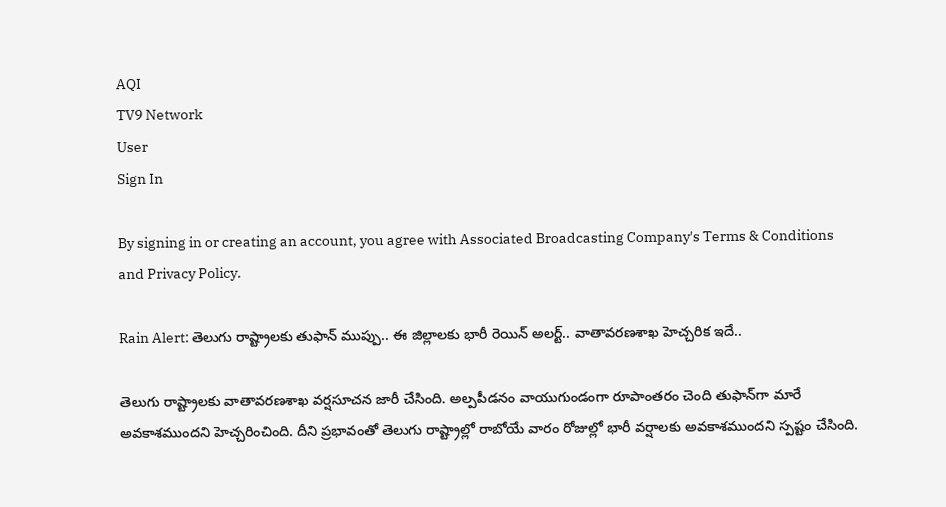AQI
TV9 Network
User
Sign In

By signing in or creating an account, you agree with Associated Broadcasting Company's Terms & Conditions and Privacy Policy.

Rain Alert: తెలుగు రాష్ట్రాలకు తుఫాన్ ముప్పు.. ఈ జిల్లాలకు భారీ రెయిన్ అలర్ట్.. వాతావరణశాఖ హెచ్చరిక ఇదే..

తెలుగు రాష్ట్రాలకు వాతావరణశాఖ వర్షసూచన జారీ చేసింది. అల్పపీడనం వాయుగుండంగా రూపాంతరం చెంది తుఫాన్‌గా మారే అవకాశముందని హెచ్చరించింది. దీని ప్రభావంతో తెలుగు రాష్ట్రాల్లో రాబోయే వారం రోజుల్లో భారీ వర్షాలకు అవకాశముందని స్పష్టం చేసింది.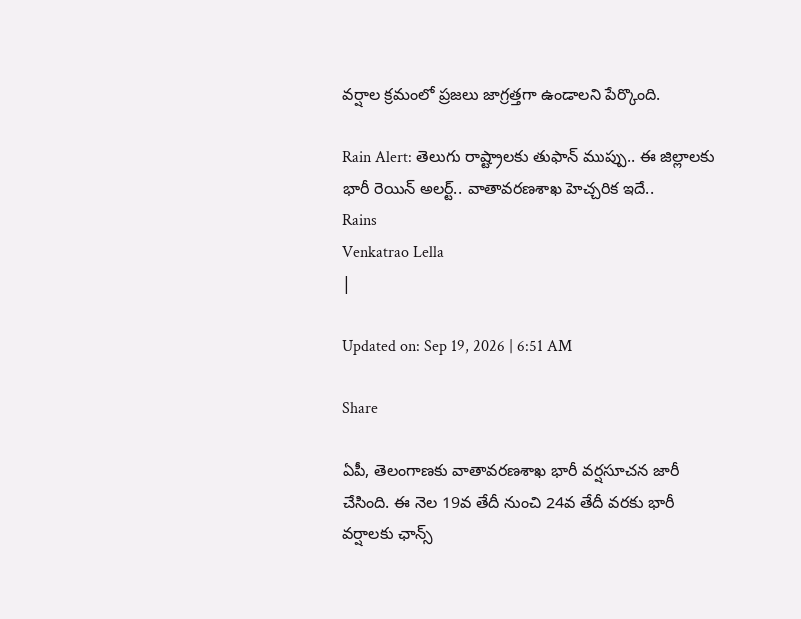వర్షాల క్రమంలో ప్రజలు జాగ్రత్తగా ఉండాలని పేర్కొంది.

Rain Alert: తెలుగు రాష్ట్రాలకు తుఫాన్ ముప్పు.. ఈ జిల్లాలకు భారీ రెయిన్ అలర్ట్.. వాతావరణశాఖ హెచ్చరిక ఇదే..
Rains
Venkatrao Lella
|

Updated on: Sep 19, 2026 | 6:51 AM

Share

ఏపీ, తెలంగాణకు వాతావరణశాఖ భారీ వర్షసూచన జారీ చేసింది. ఈ నెల 19వ తేదీ నుంచి 24వ తేదీ వరకు భారీ వర్షాలకు ఛాన్స్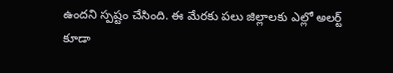ఉందని స్పష్టం చేసింది. ఈ మేరకు పలు జిల్లాలకు ఎల్లో అలర్ట్ కూడా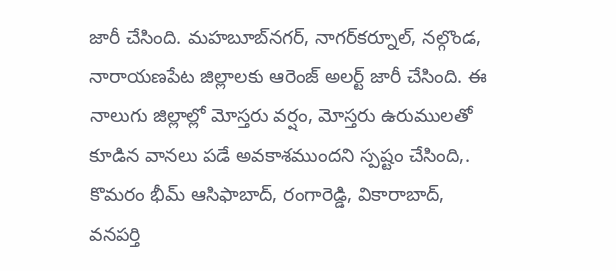జారీ చేసింది. మహబూబ్‌నగర్, నాగర్‌కర్నూల్, నల్గొండ, నారాయణపేట జిల్లాలకు ఆరెంజ్ అలర్ట్ జారీ చేసింది. ఈ నాలుగు జిల్లాల్లో మోస్తరు వర్షం, మోస్తరు ఉరుములతో కూడిన వానలు పడే అవకాశముందని స్పష్టం చేసింది,. కొమరం భీమ్ ఆసిఫాబాద్, రంగారెడ్డి, వికారాబాద్, వనపర్తి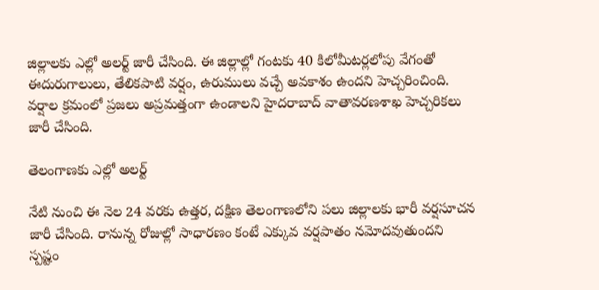జిల్లాలకు ఎల్లో అలర్ట్ జారీ చేసింది. ఈ జిల్లాల్లో గంటకు 40 కిలోమీటర్లలోపు వేగంతో ఈదురుగాలులు, తేలికపాటి వర్షం, ఉరుములు వచ్చే అవకాశం ఉందని హెచ్చరించింది. వర్షాల క్రమంలో ప్రజలు అప్రమత్తంగా ఉండాలని హైదరాబాద్ వాతావరణశాఖ హెచ్చరికలు జారీ చేసింది.

తెలంగాణకు ఎల్లో అలర్ట్

నేటి నుంచి ఈ నెల 24 వరకు ఉత్తర, దక్షిణ తెలంగాణలోని పలు జిల్లాలకు భారీ వర్షసూచన జారీ చేసింది. రానున్న రోజుల్లో సాధారణం కంటే ఎక్కువ వర్షపాతం నమోదవుతుందని స్పష్టం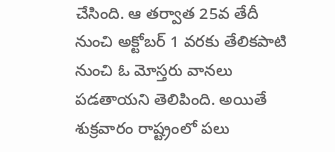చేసింది. ఆ తర్వాత 25వ తేదీ నుంచి అక్టోబర్ 1 వరకు తేలికపాటి నుంచి ఓ మోస్తరు వానలు పడతాయని తెలిపింది. అయితే శుక్రవారం రాష్ట్రంలో పలు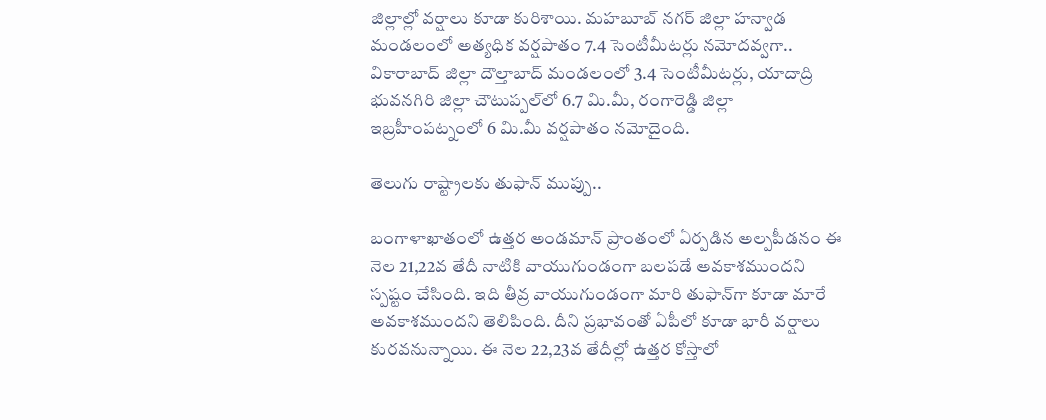జిల్లాల్లో వర్షాలు కూడా కురిశాయి. మహబూబ్ నగర్ జిల్లా హన్వాడ మండలంలో అత్యధిక వర్షపాతం 7.4 సెంటీమీటర్లు నమోదవ్వగా.. వికారాబాద్ జిల్లా దౌల్తాబాద్ మండలంలో 3.4 సెంటీమీటర్లు, యాదాద్రి భువనగిరి జిల్లా చౌటుప్పల్‌లో 6.7 మి.మీ, రంగారెడ్డి జిల్లా ఇబ్రహీంపట్నంలో 6 మి.మీ వర్షపాతం నమోదైంది.

తెలుగు రాష్ట్రాలకు తుఫాన్ ముప్పు..

బంగాళాఖాతంలో ఉత్తర అండమాన్ ప్రాంతంలో ఏర్పడిన అల్పపీడనం ఈ నెల 21,22వ తేదీ నాటికి వాయుగుండంగా బలపడే అవకాశముందని స్పష్టం చేసింది. ఇది తీవ్ర వాయుగుండంగా మారి తుఫాన్‌గా కూడా మారే అవకాశముందని తెలిపింది. దీని ప్రభావంతో ఏపీలో కూడా భారీ వర్షాలు కురవనున్నాయి. ఈ నెల 22,23వ తేదీల్లో ఉత్తర కోస్తాలో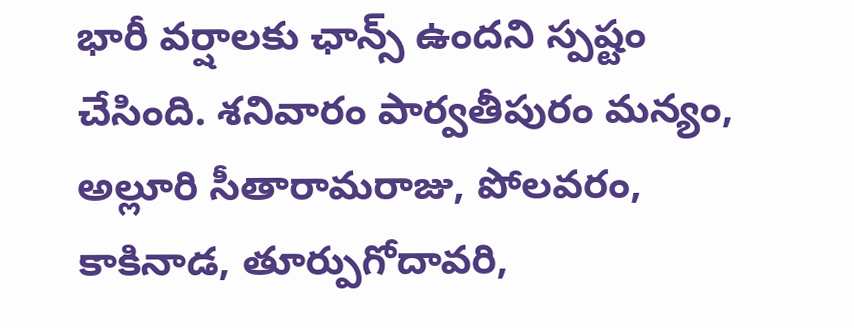భారీ వర్షాలకు ఛాన్స్ ఉందని స్పష్టం చేసింది. శనివారం పార్వతీపురం మన్యం, అల్లూరి సీతారామరాజు, పోలవరం, కాకినాడ, తూర్పుగోదావరి,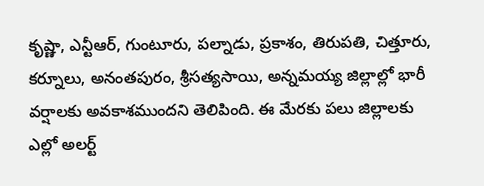కృష్ణా, ఎన్టీఆర్, గుంటూరు, పల్నాడు, ప్రకాశం, తిరుపతి, చిత్తూరు, కర్నూలు, అనంతపురం, శ్రీసత్యసాయి, అన్నమయ్య జిల్లాల్లో భారీ వర్షాలకు అవకాశముందని తెలిపింది. ఈ మేరకు పలు జిల్లాలకు ఎల్లో అలర్ట్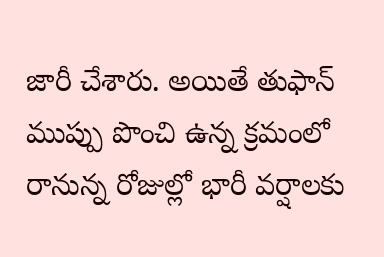జారీ చేశారు. అయితే తుఫాన్ ముప్పు పొంచి ఉన్న క్రమంలో రానున్న రోజుల్లో భారీ వర్షాలకు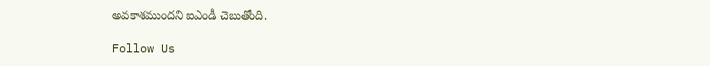అవకాశముందని ఐఎండీ చెబుతోంది.

Follow Us